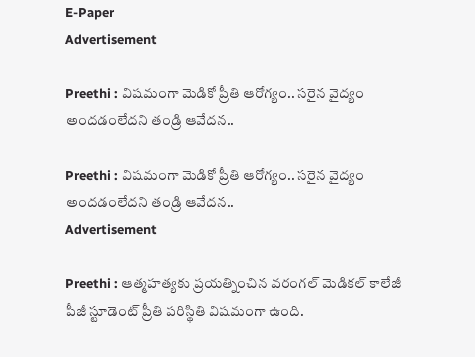E-Paper
Advertisement

Preethi : విషమంగా మెడికో ప్రీతి ఆరోగ్యం.. సరైన వైద్యం అందడంలేదని తండ్రి ఆవేదన..

Preethi : విషమంగా మెడికో ప్రీతి ఆరోగ్యం.. సరైన వైద్యం అందడంలేదని తండ్రి ఆవేదన..
Advertisement

Preethi : ఆత్మహత్యకు ప్రయత్నించిన వరంగల్‌ మెడికల్‌ కాలేజీ పీజీ స్టూడెంట్‌ ప్రీతి పరిస్థితి విషమంగా ఉంది.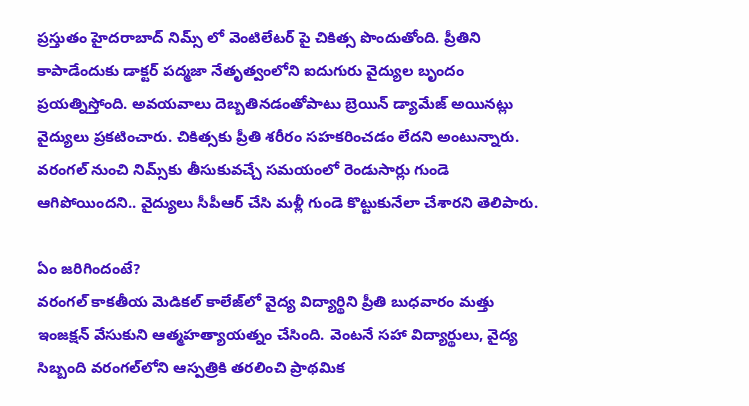ప్రస్తుతం హైదరాబాద్ నిమ్స్ లో వెంటిలేటర్ పై చికిత్స పొందుతోంది. ప్రీతిని కాపాడేందుకు డాక్టర్ పద్మజా నేతృత్వంలోని ఐదుగురు వైద్యుల బృందం ప్రయత్నిస్తోంది. అవయవాలు దెబ్బతినడంతోపాటు బ్రెయిన్ డ్యామేజ్ అయినట్లు వైద్యులు ప్రకటించారు. చికిత్సకు ప్రీతి శరీరం సహకరించడం లేదని అంటున్నారు. వరంగల్‌ నుంచి నిమ్స్‌కు తీసుకువచ్చే సమయంలో రెండుసార్లు గుండె ఆగిపోయిందని.. వైద్యులు సీపీఆర్‌ చేసి మళ్లీ గుండె కొట్టుకునేలా చేశారని తెలిపారు.

ఏం జరిగిందంటే?
వరంగల్ కాకతీయ మెడికల్ కాలేజ్‌లో వైద్య విద్యార్థిని ప్రీతి బుధవారం మత్తు ఇంజక్షన్ వేసుకుని ఆత్మహత్యాయత్నం చేసింది. వెంటనే సహా విద్యార్థులు, వైద్య సిబ్బంది వరంగల్‌లోని ఆస్పత్రికి తరలించి ప్రాథమిక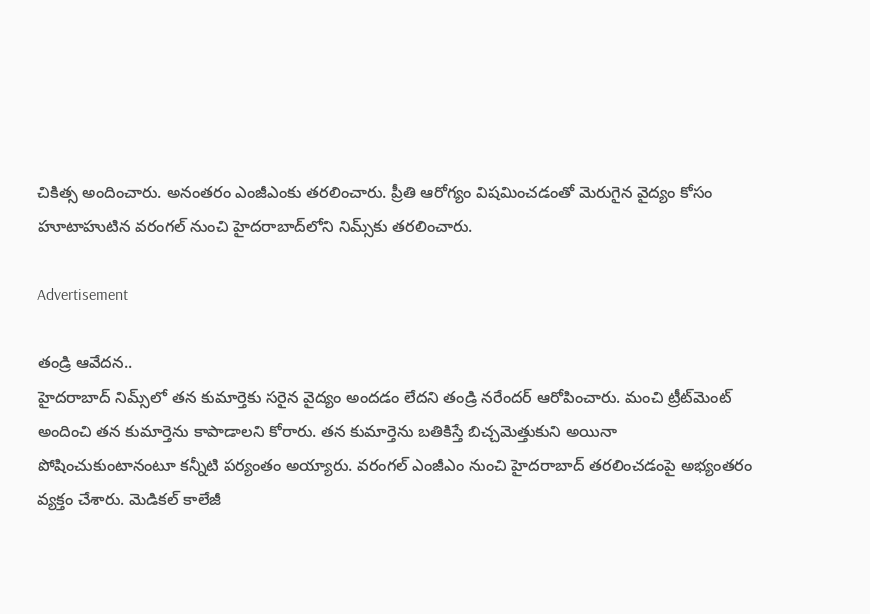చికిత్స అందించారు. అనంతరం ఎంజీఎంకు తరలించారు. ప్రీతి ఆరోగ్యం విషమించడంతో మెరుగైన వైద్యం కోసం హూటాహుటిన వరంగల్ నుంచి హైదరాబాద్‌లోని నిమ్స్‌కు తరలించారు.

Advertisement

తండ్రి ఆవేదన..
హైదరాబాద్‌ నిమ్స్‌లో తన కుమార్తెకు సరైన వైద్యం అందడం లేదని తండ్రి నరేందర్ ఆరోపించారు. మంచి ట్రీట్‌మెంట్‌ అందించి తన కుమార్తెను కాపాడాలని కోరారు. తన కుమార్తెను బతికిస్తే బిచ్చమెత్తుకుని అయినా పోషించుకుంటానంటూ కన్నీటి పర్యంతం అయ్యారు. వరంగల్ ఎంజీఎం నుంచి హైదరాబాద్ తరలించడంపై అభ్యంతరం వ్యక్తం చేశారు. మెడికల్ కాలేజీ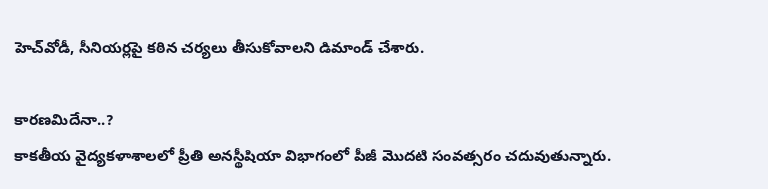హెచ్‌వోడీ, సీనియర్లపై కఠిన చర్యలు తీసుకోవాలని డిమాండ్ చేశారు.

కారణమిదేనా..?
కాకతీయ వైద్యకళాశాలలో ప్రీతి అనస్థీషియా విభాగంలో పీజీ మొదటి సంవత్సరం చదువుతున్నారు.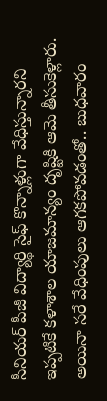సీనియర్‌ పీజీ విద్యార్థి సైఫ్‌ కొన్నాళ్లుగా వేధిస్తున్నారని ఇప్పటికే కళాశాల యాజమాన్యం దృష్టికి ఆమె తీసుకెళ్లారు. అయినా సరే వేధింపులు ఆగకపోవడంతో.. బుధవారం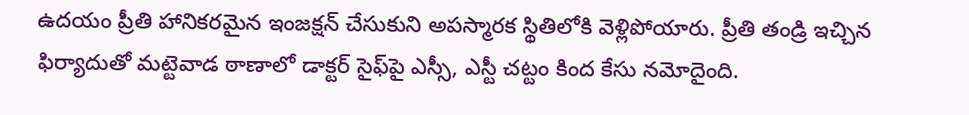ఉదయం ప్రీతి హానికరమైన ఇంజక్షన్‌ చేసుకుని అపస్మారక స్థితిలోకి వెళ్లిపోయారు. ప్రీతి తండ్రి ఇచ్చిన ఫిర్యాదుతో మట్టెవాడ ఠాణాలో డాక్టర్‌ సైఫ్‌పై ఎస్సీ, ఎస్టీ చట్టం కింద కేసు నమోదైంది.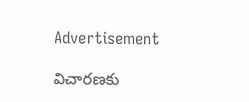Advertisement

విచారణకు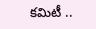కమిటీ ..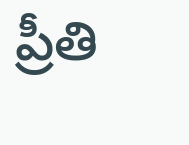ప్రీతి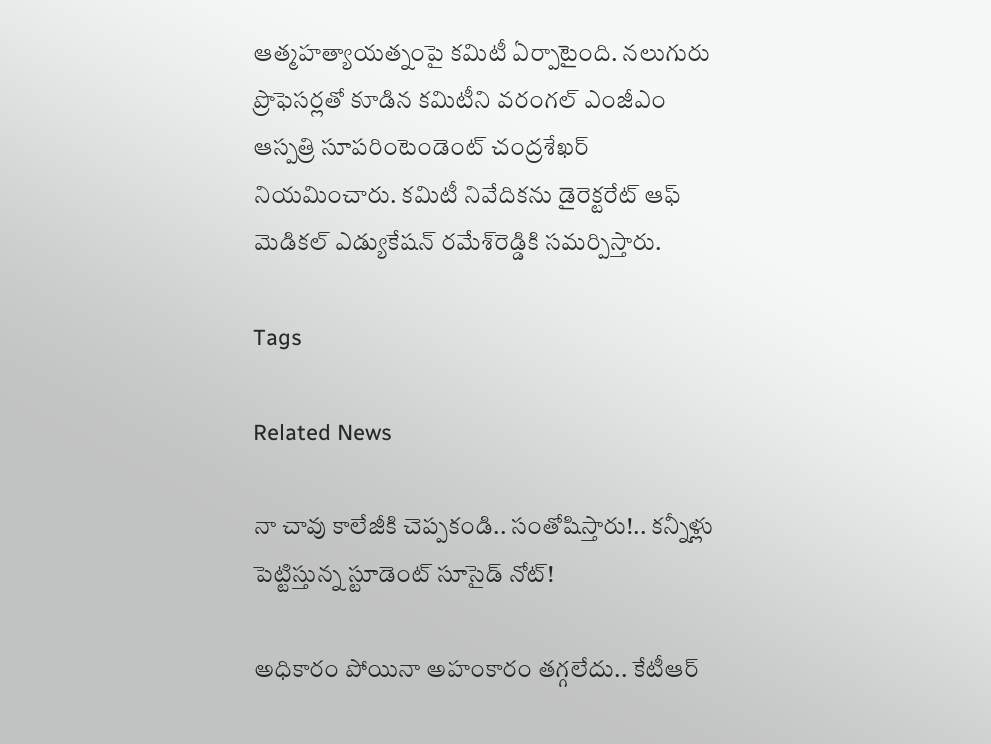ఆత్మహత్యాయత్నంపై కమిటీ ఏర్పాటైంది. నలుగురు ప్రొఫెసర్లతో కూడిన కమిటీని వరంగల్‌ ఎంజీఎం ఆస్పత్రి సూపరింటెండెంట్‌ చంద్రశేఖర్‌ నియమించారు. కమిటీ నివేదికను డైరెక్టరేట్‌ ఆఫ్‌ మెడికల్‌ ఎడ్యుకేషన్‌ రమేశ్‌రెడ్డికి సమర్పిస్తారు.

Tags

Related News

నా చావు కాలేజీకి చెప్పకండి.. సంతోషిస్తారు!.. కన్నీళ్లు పెట్టిస్తున్న స్టూడెంట్ సూసైడ్ నోట్!

అధికారం పోయినా అహంకారం తగ్గలేదు.. కేటీఆర్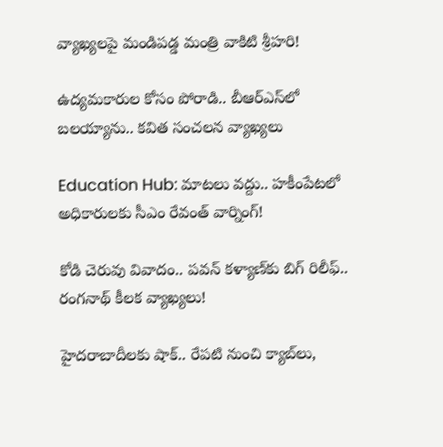వ్యాఖ్యలపై మండిపడ్డ మంత్రి వాకిటి శ్రీహరి!

ఉద్యమకారుల కోసం పోరాడి.. బీఆర్ఎస్‌లో బలయ్యాను.. కవిత సంచలన వ్యాఖ్యలు

Education Hub: మాటలు వద్దు.. హకీంపేటలో అధికారులకు సీఎం రేవంత్ వార్నింగ్!

కోడి చెరువు వివాదం.. పవన్ కళ్యాణ్‌కు బిగ్ రిలీఫ్.. రంగనాథ్ కీలక వ్యాఖ్యలు!

హైదరాబాదీలకు షాక్.. రేపటి నుంచి క్యాబ్‌లు,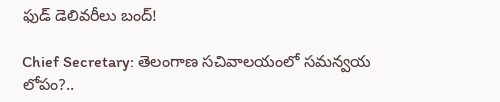ఫుడ్ డెలివరీలు బంద్!

Chief Secretary: తెలంగాణ సచివాలయంలో సమన్వయ లోపం?..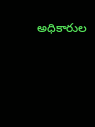అధికారుల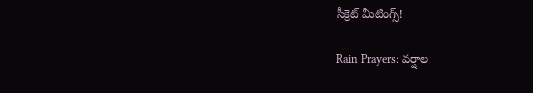సీక్రెట్ మీటింగ్స్!

Rain Prayers: వర్షాల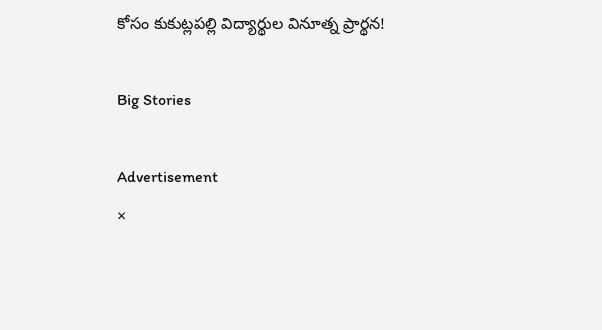కోసం కుకుట్లపల్లి విద్యార్థుల వినూత్న ప్రార్థన!

Big Stories

Advertisement
×